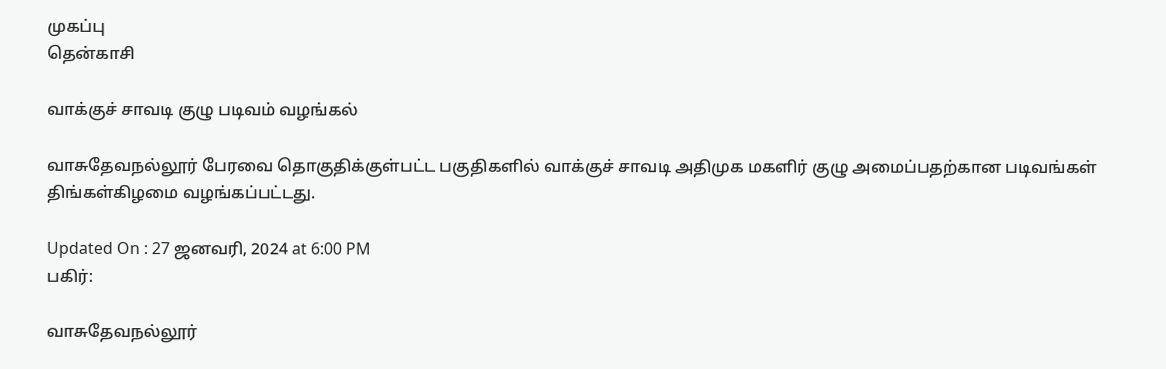முகப்பு
தென்காசி

வாக்குச் சாவடி குழு படிவம் வழங்கல்

வாசுதேவநல்லூர் பேரவை தொகுதிக்குள்பட்ட பகுதிகளில் வாக்குச் சாவடி அதிமுக மகளிர் குழு அமைப்பதற்கான படிவங்கள் திங்கள்கிழமை வழங்கப்பட்டது.

Updated On : 27 ஜனவரி, 2024 at 6:00 PM
பகிர்:

வாசுதேவநல்லூர்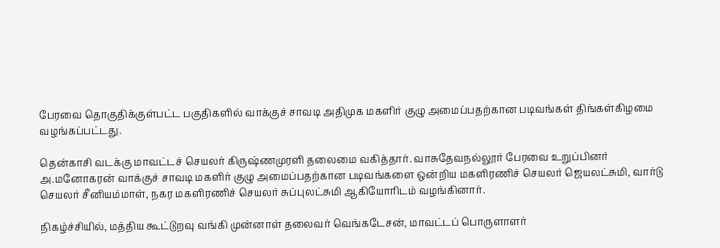பேரவை தொகுதிக்குள்பட்ட பகுதிகளில் வாக்குச் சாவடி அதிமுக மகளிர் குழு அமைப்பதற்கான படிவங்கள் திங்கள்கிழமை வழங்கப்பட்டது.

தென்காசி வடக்கு மாவட்டச் செயலர் கிருஷ்ணமுரளி தலைமை வகித்தார். வாசுதேவநல்லூர் பேரவை உறுப்பினர் அ.மனோகரன் வாக்குச் சாவடி மகளிர் குழு அமைப்பதற்கான படிவங்களை ஒன்றிய மகளிரணிச் செயலர் ஜெயலட்சுமி, வார்டு செயலர் சீனியம்மாள், நகர மகளிரணிச் செயலர் சுப்புலட்சுமி ஆகியோரிடம் வழங்கினார்.

நிகழ்ச்சியில், மத்திய கூட்டுறவு வங்கி முன்னாள் தலைவர் வெங்கடேசன், மாவட்டப் பொருளாளர்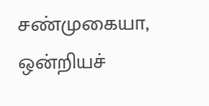சண்முகையா, ஒன்றியச்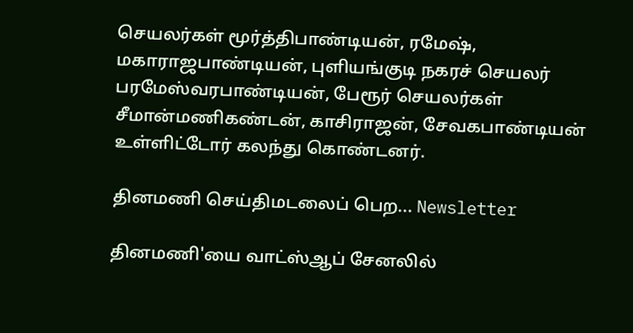செயலர்கள் மூர்த்திபாண்டியன், ரமேஷ், மகாராஜபாண்டியன், புளியங்குடி நகரச் செயலர் பரமேஸ்வரபாண்டியன், பேரூர் செயலர்கள் சீமான்மணிகண்டன், காசிராஜன், சேவகபாண்டியன் உள்ளிட்டோர் கலந்து கொண்டனர்.

தினமணி செய்திமடலைப் பெற... Newsletter

தினமணி'யை வாட்ஸ்ஆப் சேனலில்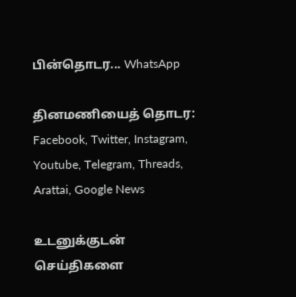பின்தொடர... WhatsApp

தினமணியைத் தொடர: Facebook, Twitter, Instagram, Youtube, Telegram, Threads, Arattai, Google News

உடனுக்குடன் செய்திகளை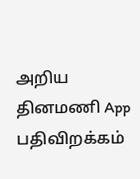அறிய தினமணி App பதிவிறக்கம்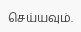செய்யவும்.